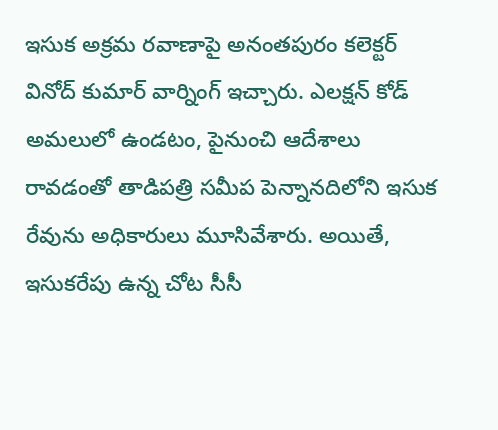ఇసుక అక్రమ రవాణాపై అనంతపురం కలెక్టర్ వినోద్ కుమార్ వార్నింగ్ ఇచ్చారు. ఎలక్షన్ కోడ్ అమలులో ఉండటం, పైనుంచి ఆదేశాలు రావడంతో తాడిపత్రి సమీప పెన్నానదిలోని ఇసుక రేవును అధికారులు మూసివేశారు. అయితే, ఇసుకరేపు ఉన్న చోట సీసీ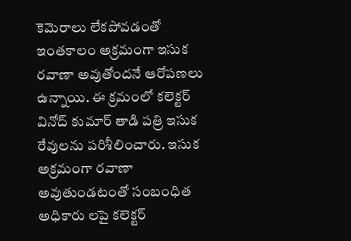కెమెరాలు లేకపోవడంతో ఇంతకాలం అక్రమంగా ఇసుక రవాణా అవుతోందనే ఆరోపణలు ఉన్నాయి. ఈ క్రమంలో కలెక్టర్ వినోద్ కుమార్ తాడి పత్రి ఇసుక రేవులను పరిశీలించారు. ఇసుక అక్రమంగా రవాణా అవుతుండటంతో సంబంధిత అధికారు లపై కలెక్టర్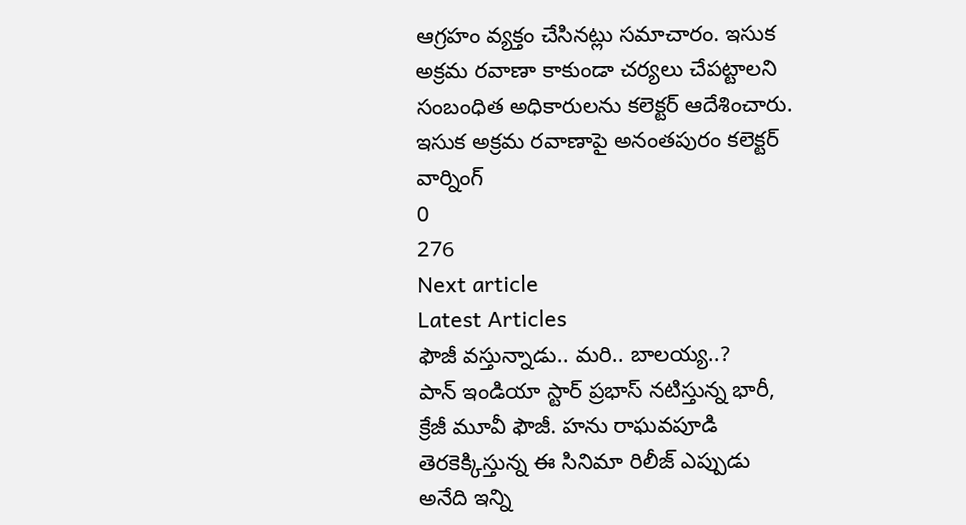ఆగ్రహం వ్యక్తం చేసినట్లు సమాచారం. ఇసుక అక్రమ రవాణా కాకుండా చర్యలు చేపట్టాలని సంబంధిత అధికారులను కలెక్టర్ ఆదేశించారు.
ఇసుక అక్రమ రవాణాపై అనంతపురం కలెక్టర్ వార్నింగ్
0
276
Next article
Latest Articles
ఫౌజీ వస్తున్నాడు.. మరి.. బాలయ్య..?
పాన్ ఇండియా స్టార్ ప్రభాస్ నటిస్తున్న భారీ, క్రేజీ మూవీ ఫౌజీ. హను రాఘవపూడి తెరకెక్కిస్తున్న ఈ సినిమా రిలీజ్ ఎప్పుడు అనేది ఇన్ని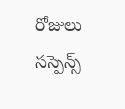రోజులు సస్పెన్స్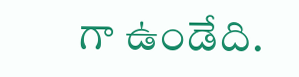గా ఉండేది.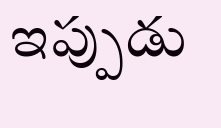ఇప్పుడు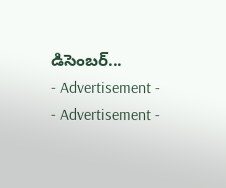డిసెంబర్...
- Advertisement -
- Advertisement -